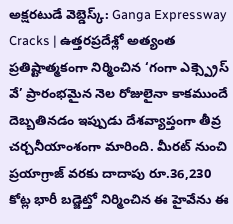అక్షరటుడే వెబ్డెస్క్: Ganga Expressway Cracks | ఉత్తరప్రదేశ్లో అత్యంత ప్రతిష్టాత్మకంగా నిర్మించిన ‘గంగా ఎక్స్ప్రెస్ వే’ ప్రారంభమైన నెల రోజులైనా కాకముందే దెబ్బతినడం ఇప్పుడు దేశవ్యాప్తంగా తీవ్ర చర్చనీయాంశంగా మారింది. మీరట్ నుంచి ప్రయాగ్రాజ్ వరకు దాదాపు రూ.36,230 కోట్ల భారీ బడ్జెట్తో నిర్మించిన ఈ హైవేను ఈ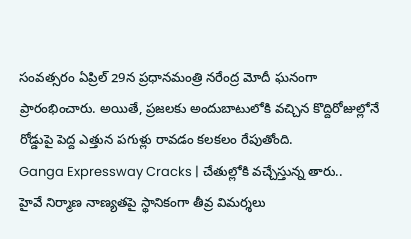సంవత్సరం ఏప్రిల్ 29న ప్రధానమంత్రి నరేంద్ర మోదీ ఘనంగా ప్రారంభించారు. అయితే, ప్రజలకు అందుబాటులోకి వచ్చిన కొద్దిరోజుల్లోనే రోడ్డుపై పెద్ద ఎత్తున పగుళ్లు రావడం కలకలం రేపుతోంది.
Ganga Expressway Cracks | చేతుల్లోకి వచ్చేస్తున్న తారు..
హైవే నిర్మాణ నాణ్యతపై స్థానికంగా తీవ్ర విమర్శలు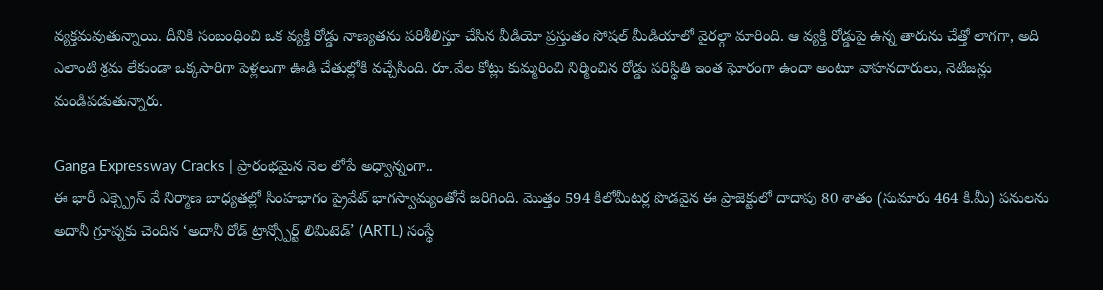వ్యక్తమవుతున్నాయి. దీనికి సంబంధించి ఒక వ్యక్తి రోడ్డు నాణ్యతను పరిశీలిస్తూ చేసిన వీడియో ప్రస్తుతం సోషల్ మీడియాలో వైరల్గా మారింది. ఆ వ్యక్తి రోడ్డుపై ఉన్న తారును చేత్తో లాగగా, అది ఎలాంటి శ్రమ లేకుండా ఒక్కసారిగా పెళ్లలుగా ఊడి చేతుల్లోకి వచ్చేసింది. రూ.వేల కోట్లు కుమ్మరించి నిర్మించిన రోడ్డు పరిస్థితి ఇంత ఘోరంగా ఉందా అంటూ వాహనదారులు, నెటిజన్లు మండిపడుతున్నారు.

Ganga Expressway Cracks | ప్రారంభమైన నెల లోపే అధ్వాన్నంగా..
ఈ భారీ ఎక్స్ప్రెస్ వే నిర్మాణ బాధ్యతల్లో సింహభాగం ప్రైవేట్ భాగస్వామ్యంతోనే జరిగింది. మొత్తం 594 కిలోమీటర్ల పొడవైన ఈ ప్రాజెక్టులో దాదాపు 80 శాతం (సుమారు 464 కి.మీ) పనులను అదానీ గ్రూప్నకు చెందిన ‘అదానీ రోడ్ ట్రాన్స్పోర్ట్ లిమిటెడ్’ (ARTL) సంస్థే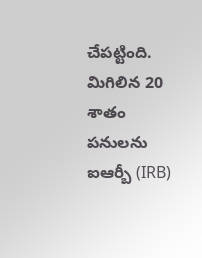చేపట్టింది. మిగిలిన 20 శాతం పనులను ఐఆర్బీ (IRB)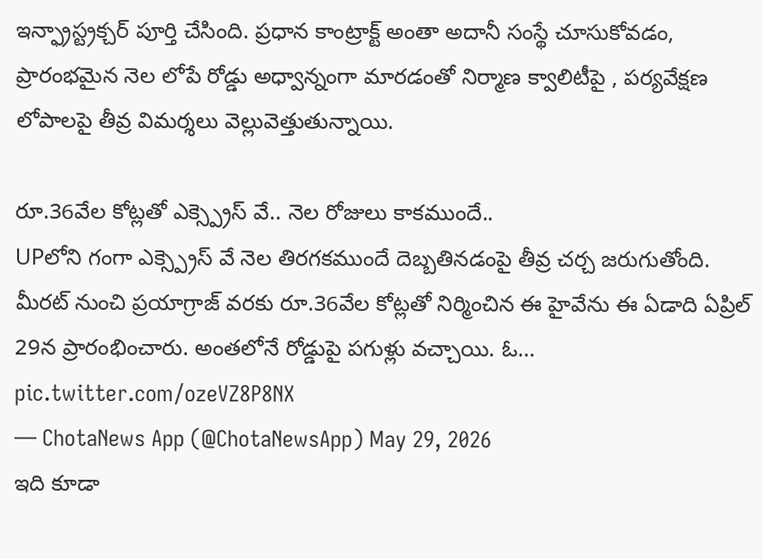ఇన్ఫ్రాస్ట్రక్చర్ పూర్తి చేసింది. ప్రధాన కాంట్రాక్ట్ అంతా అదానీ సంస్థే చూసుకోవడం, ప్రారంభమైన నెల లోపే రోడ్డు అధ్వాన్నంగా మారడంతో నిర్మాణ క్వాలిటీపై , పర్యవేక్షణ లోపాలపై తీవ్ర విమర్శలు వెల్లువెత్తుతున్నాయి.

రూ.36వేల కోట్లతో ఎక్స్ప్రెస్ వే.. నెల రోజులు కాకముందే..
UPలోని గంగా ఎక్స్ప్రెస్ వే నెల తిరగకముందే దెబ్బతినడంపై తీవ్ర చర్చ జరుగుతోంది. మీరట్ నుంచి ప్రయాగ్రాజ్ వరకు రూ.36వేల కోట్లతో నిర్మించిన ఈ హైవేను ఈ ఏడాది ఏప్రిల్ 29న ప్రారంభించారు. అంతలోనే రోడ్డుపై పగుళ్లు వచ్చాయి. ఓ… pic.twitter.com/ozeVZ8P8NX
— ChotaNews App (@ChotaNewsApp) May 29, 2026
ఇది కూడా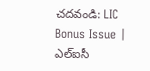చదవండి: LIC Bonus Issue | ఎల్ఐసీ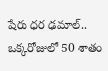షేరు ధర ఢమాల్.. ఒక్కరోజులో 50 శాతం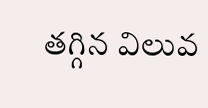తగ్గిన విలువ